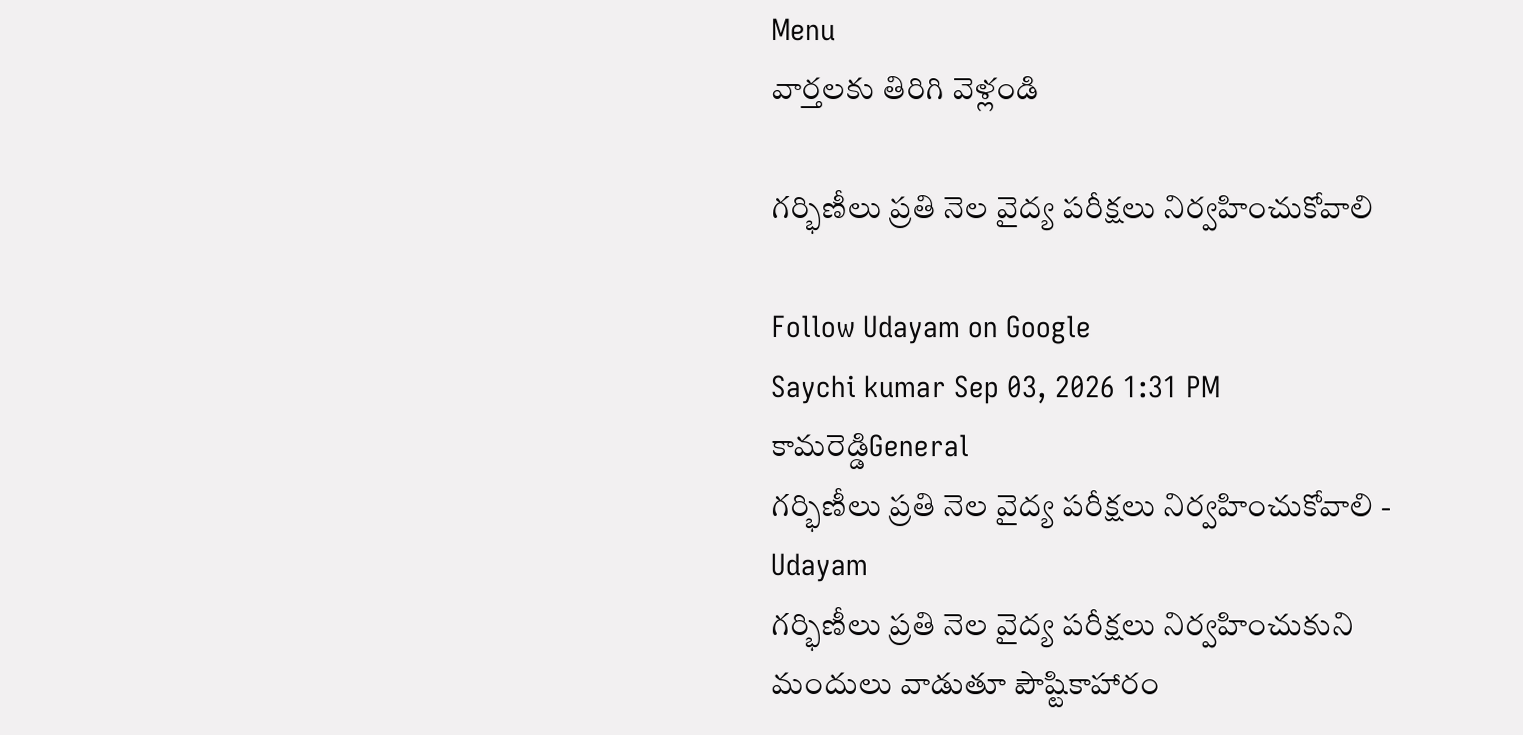Menu
వార్తలకు తిరిగి వెళ్లండి

గర్భిణీలు ప్రతి నెల వైద్య పరీక్షలు నిర్వహించుకోవాలి

Follow Udayam on Google
Saychi kumar Sep 03, 2026 1:31 PM కామరెడ్డిGeneral
గర్భిణీలు ప్రతి నెల వైద్య పరీక్షలు నిర్వహించుకోవాలి - Udayam
గర్భిణీలు ప్రతి నెల వైద్య పరీక్షలు నిర్వహించుకుని మందులు వాడుతూ పౌష్టికాహారం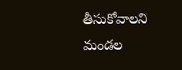తీసుకోవాలని మండల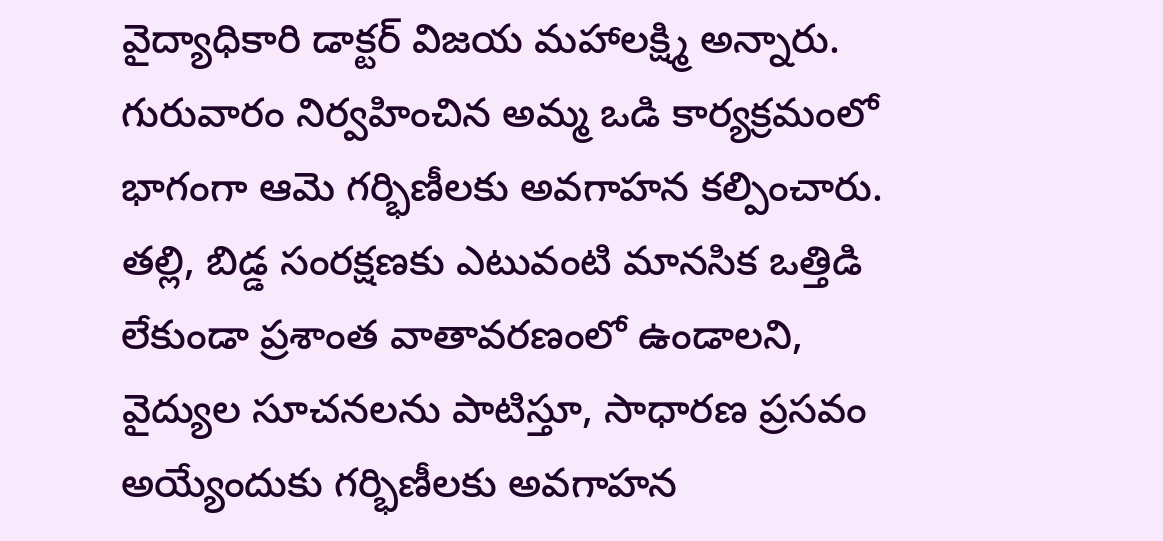వైద్యాధికారి డాక్టర్ విజయ మహాలక్ష్మి అన్నారు. గురువారం నిర్వహించిన అమ్మ ఒడి కార్యక్రమంలో భాగంగా ఆమె గర్భిణీలకు అవగాహన కల్పించారు. తల్లి, బిడ్డ సంరక్షణకు ఎటువంటి మానసిక ఒత్తిడి లేకుండా ప్రశాంత వాతావరణంలో ఉండాలని, వైద్యుల సూచనలను పాటిస్తూ, సాధారణ ప్రసవం అయ్యేందుకు గర్భిణీలకు అవగాహన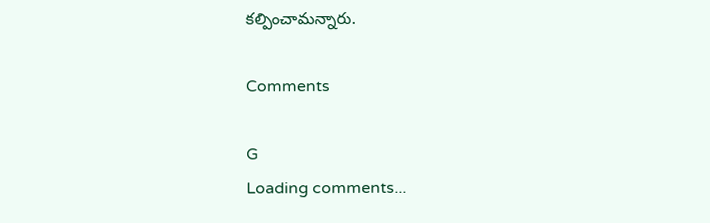కల్పించామన్నారు.

Comments

G
Loading comments...